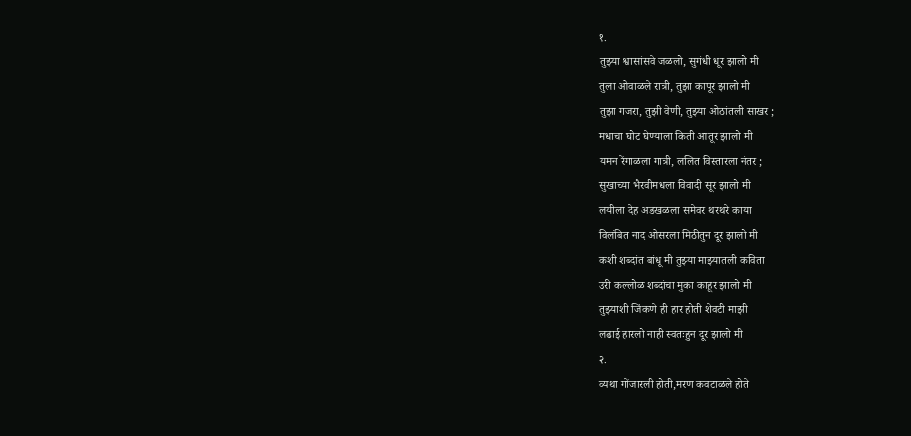१.
तुझ्या श्वासांसवे जळलो, सुगंधी धूर झालो मी
तुला ओवाळले रात्री, तुझा कापूर झालो मी
तुझा गजरा, तुझी वेणी, तुझ्या ओठांतली साखर ;
मधाचा घोट घेण्याला किती आतूर झालो मी
यमन रेंगाळला गात्री, ललित विस्तारला नंतर ;
सुखाच्या भैरवीमधला विवादी सूर झालो मी
लयीला देह अडखळला समेवर थरथरे काया
विलंबित नाद ओसरला मिठीतुन दूर झालो मी
कशी शब्दांत बांधू मी तुझ्या माझ्यातली कविता
उरी कल्लोळ शब्दांचा मुका काहूर झालो मी
तुझ्याशी जिंकणे ही हार होती शेवटी माझी
लढाई हारलो नाही स्वतःहुन दूर झालो मी
२.
व्यथा गोंजारली होती,मरण कवटाळले होते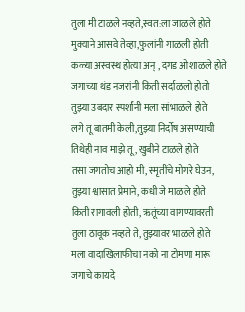तुला मी टाळले नव्हते,स्वत:ला जाळले होते
मुक्याने आसवे तेव्हा,फुलांनी गाळली होती
कळ्या अस्वस्थ होत्या अन् , दगड ओशाळले होते
जगाच्या थंड नजरांनी किती सर्दाळलो होतो
तुझ्या उबदार स्पर्शांनी मला सांभाळले होते
लगे तू बातमी केली,तुझ्या निर्दोष असण्याची
तिथेही नाव माझे तू , खुबीने टाळले होते
तसा जगतोच आहो मी, स्मृतींचे मोगरे घेउन,
तुझ्या श्वासात प्रेमाने, कधी जे माळले होते
किती रागावली होती, ऋतूंच्या वागण्यावरती
तुला ठावूक नव्हते ते, तुझ्यावर भाळले होते
मला वादाखिलाफीचा नको ना टोमणा मारू
जगाचे कायदे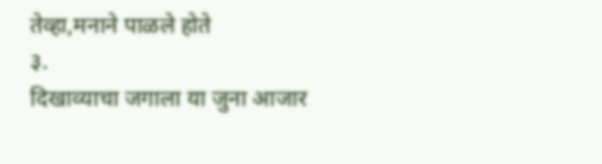तेव्हा,मनाने पाळले होते
३.
दिखाव्याचा जगाला या जुना आजार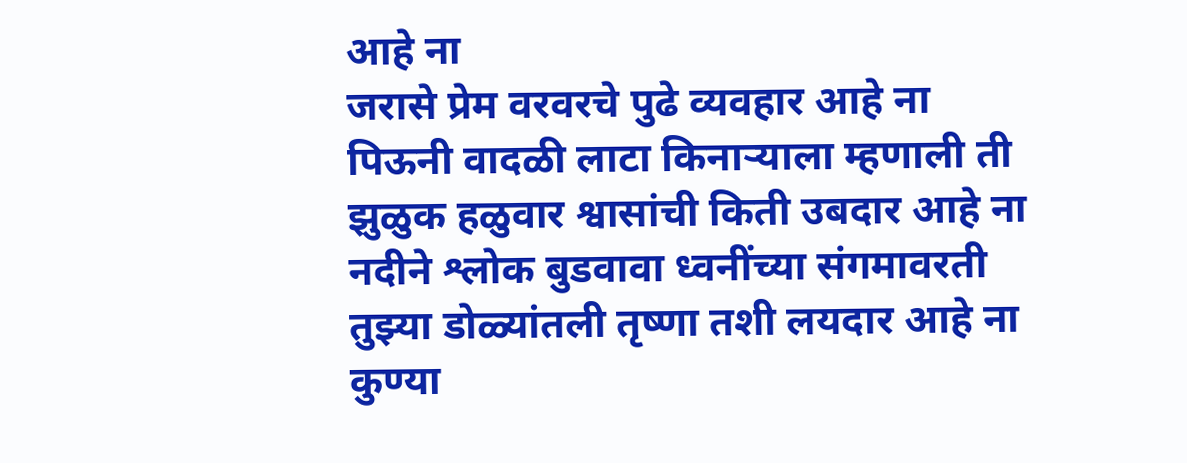आहे ना
जरासे प्रेम वरवरचे पुढे व्यवहार आहे ना
पिऊनी वादळी लाटा किनाऱ्याला म्हणाली ती
झुळुक हळुवार श्वासांची किती उबदार आहे ना
नदीने श्लोक बुडवावा ध्वनींच्या संगमावरती
तुझ्या डोळ्यांतली तृष्णा तशी लयदार आहे ना
कुण्या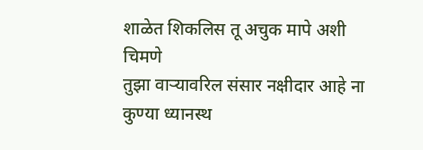शाळेत शिकलिस तू अचुक मापे अशी चिमणे
तुझा वाऱ्यावरिल संसार नक्षीदार आहे ना
कुण्या ध्यानस्थ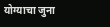योग्याचा जुना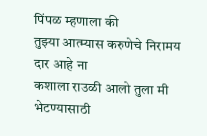पिंपळ म्हणाला की
तुझ्या आत्म्यास करुणेचे निरामय दार आहे ना
कशाला राउळी आलो तुला मी भेटण्यासाठी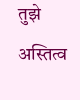तुझे अस्तित्व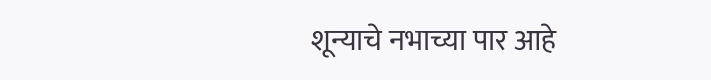शून्याचे नभाच्या पार आहे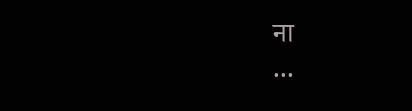ना
...